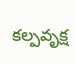కల్పవృక్ష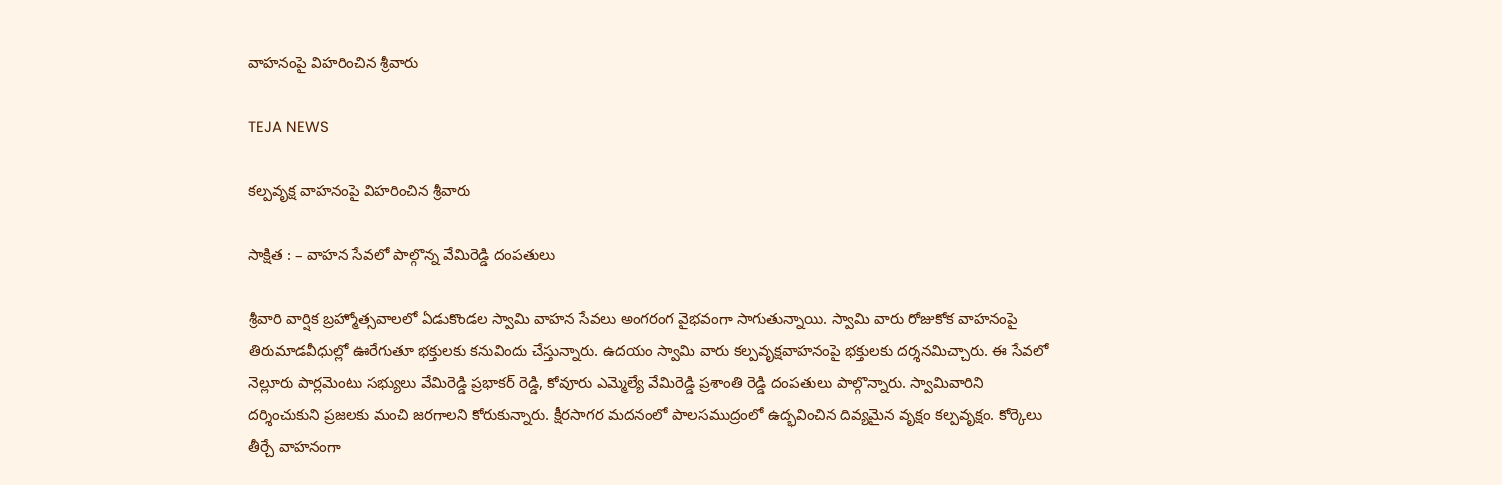వాహనంపై విహరించిన శ్రీవారు

TEJA NEWS

కల్పవృక్ష వాహనంపై విహరించిన శ్రీవారు

సాక్షిత : – వాహన సేవలో పాల్గొన్న వేమిరెడ్డి దంపతులు

శ్రీవారి వార్షిక బ్రహ్మోత్సవాలలో ఏడుకొండల స్వామి వాహన సేవలు అంగరంగ వైభవంగా సాగుతున్నాయి. స్వామి వారు రోజుకోక వాహనంపై తిరుమాడవీధుల్లో ఊరేగుతూ భక్తులకు కనువిందు చేస్తున్నారు. ఉదయం స్వామి వారు కల్పవృక్షవాహనంపై భక్తులకు దర్శనమిచ్చారు. ఈ సేవలో నెల్లూరు పార్లమెంటు సభ్యులు వేమిరెడ్డి ప్రభాకర్ రెడ్డి, కోవూరు ఎమ్మెల్యే వేమిరెడ్డి ప్రశాంతి రెడ్డి దంపతులు పాల్గొన్నారు. స్వామివారిని దర్శించుకుని ప్రజలకు మంచి జరగాలని కోరుకున్నారు. క్షీరసాగర మదనంలో పాలసముద్రంలో ఉద్భవించిన దివ్యమైన వృక్షం కల్పవృక్షం. కోర్కెలు తీర్చే వాహనంగా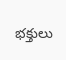భక్తులు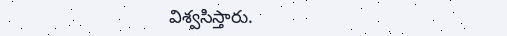విశ్వసిస్తారు.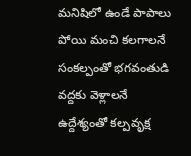మనిషిలో ఉండే పాపాలు పోయి మంచి కలగాలనే సంకల్పంతో భగవంతుడి వద్దకు వెళ్లాలనే ఉద్దేశ్యంతో కల్పవృక్ష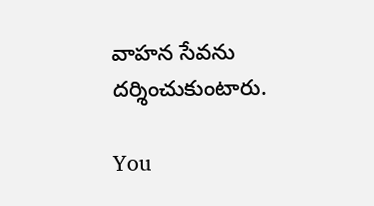వాహన సేవను దర్శించుకుంటారు.

You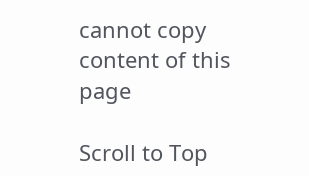cannot copy content of this page

Scroll to Top